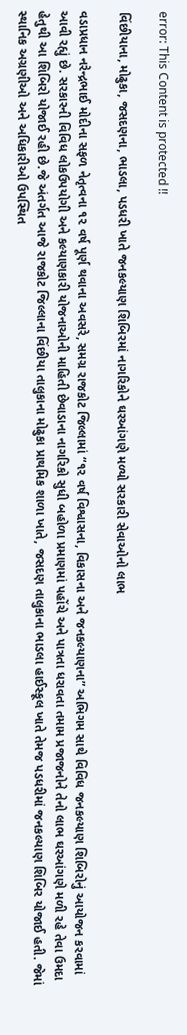error: This Content is protected !!

વિંછીયાના, મોઢુકા, જસદણના, ભાડલા, પડધરી ખાતે જનકલ્યાણ શિબિરમાં નાગરિકોને ઘરઆંગણે મળ્યો સરકારી સેવાઓનો લાભ

વડાપ્રધાન નરેન્દ્રભાઈ મોદીના સફળ નેતૃત્વના ૧૨ વર્ષ પૂર્ણ થવાના અવસરે, સમગ્ર રાજકોટ જિલ્લામાં “૧૨ વર્ષ વિશ્વાસના, વિકાસના અને જનકલ્યાણના” અભિગમ સાથે વિવિધ જનકલ્યાણ શિબિરોનું આયોજન કરવામાં આવી રહ્યું છે. સરકારની વિવિધ લોકઉપયોગી અને કલ્યાણકારી યોજનાઓની માહિતી છેવાડાના નાગરિકો સુધી બહોળા પ્રમાણમાં પહોંચે અને પાત્રતા ધરાવતા તમામ પ્રજાજનોને તેનો લાભ ઘરઆંગણે મળી રહે તેવા ઉમદા હેતુથી આ શિબિરો યોજાઈ રહી છે.જે અંતર્ગત આજે રાજકોટ જિલ્લાના વિંછીયા તાલુકાના મોઢુકા પ્રાથમિક શાળા ખાતે, જસદણ તાલુકાના ભાડલા હાઈસ્કૂલ ખાતે તેમજ પડધરીમાં જનકલ્યાણ શિબિર યોજાઈ હતી. જેમાં સ્થાનિક અગ્રણીઓ અને અધિકારીઓ ઉપસ્થિત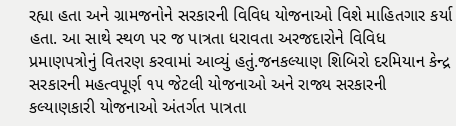રહ્યા હતા અને ગ્રામજનોને સરકારની વિવિધ યોજનાઓ વિશે માહિતગાર કર્યા હતા. આ સાથે સ્થળ પર જ પાત્રતા ધરાવતા અરજદારોને વિવિધ પ્રમાણપત્રોનું વિતરણ કરવામાં આવ્યું હતું.જનકલ્યાણ શિબિરો દરમિયાન કેન્દ્ર સરકારની મહત્વપૂર્ણ ૧૫ જેટલી યોજનાઓ અને રાજ્ય સરકારની કલ્યાણકારી યોજનાઓ અંતર્ગત પાત્રતા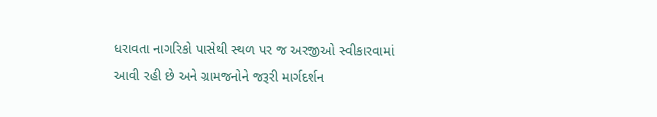ધરાવતા નાગરિકો પાસેથી સ્થળ પર જ અરજીઓ સ્વીકારવામાં આવી રહી છે અને ગ્રામજનોને જરૂરી માર્ગદર્શન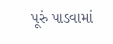પૂરું પાડવામાં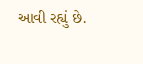આવી રહ્યું છે.